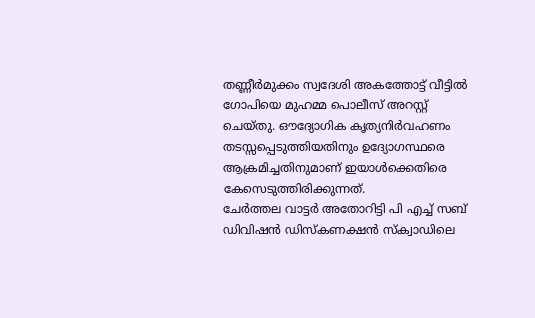തണ്ണീർമുക്കം സ്വദേശി അകത്തോട്ട് വീട്ടിൽ ഗോപിയെ മുഹമ്മ പൊലീസ് അറസ്റ്റ് ചെയ്തു. ഔദ്യോഗിക കൃത്യനിർവഹണം തടസ്സപ്പെടുത്തിയതിനും ഉദ്യോഗസ്ഥരെ ആക്രമിച്ചതിനുമാണ് ഇയാൾക്കെതിരെ കേസെടുത്തിരിക്കുന്നത്.
ചേർത്തല വാട്ടർ അതോറിട്ടി പി എച്ച് സബ് ഡിവിഷൻ ഡിസ്കണക്ഷൻ സ്ക്വാഡിലെ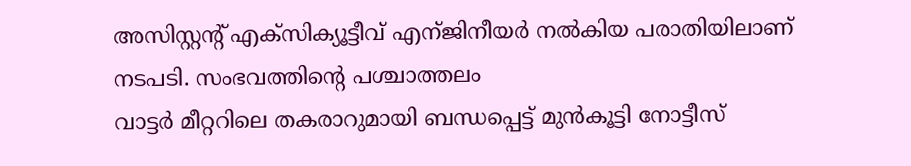അസിസ്റ്റന്റ് എക്സിക്യൂട്ടീവ് എന്ജിനീയർ നൽകിയ പരാതിയിലാണ് നടപടി. സംഭവത്തിന്റെ പശ്ചാത്തലം
വാട്ടർ മീറ്ററിലെ തകരാറുമായി ബന്ധപ്പെട്ട് മുൻകൂട്ടി നോട്ടീസ്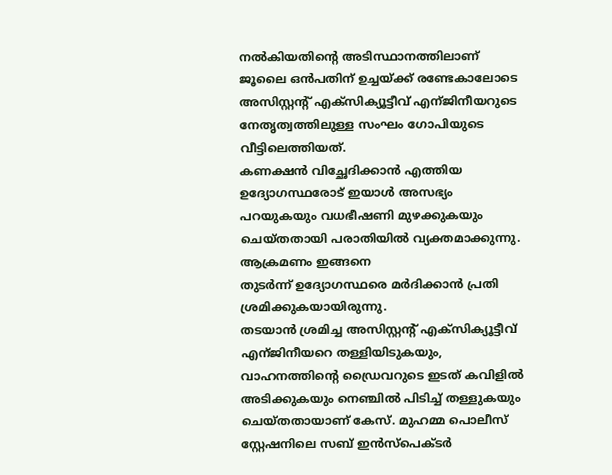നൽകിയതിന്റെ അടിസ്ഥാനത്തിലാണ് ജൂലൈ ഒൻപതിന് ഉച്ചയ്ക്ക് രണ്ടേകാലോടെ അസിസ്റ്റന്റ് എക്സിക്യൂട്ടീവ് എന്ജിനീയറുടെ നേതൃത്വത്തിലുള്ള സംഘം ഗോപിയുടെ വീട്ടിലെത്തിയത്.
കണക്ഷൻ വിച്ഛേദിക്കാൻ എത്തിയ ഉദ്യോഗസ്ഥരോട് ഇയാൾ അസഭ്യം പറയുകയും വധഭീഷണി മുഴക്കുകയും ചെയ്തതായി പരാതിയിൽ വ്യക്തമാക്കുന്നു. ആക്രമണം ഇങ്ങനെ
തുടർന്ന് ഉദ്യോഗസ്ഥരെ മർദിക്കാൻ പ്രതി ശ്രമിക്കുകയായിരുന്നു.
തടയാൻ ശ്രമിച്ച അസിസ്റ്റന്റ് എക്സിക്യൂട്ടീവ് എന്ജിനീയറെ തള്ളിയിടുകയും, വാഹനത്തിന്റെ ഡ്രൈവറുടെ ഇടത് കവിളിൽ അടിക്കുകയും നെഞ്ചിൽ പിടിച്ച് തള്ളുകയും ചെയ്തതായാണ് കേസ്. മുഹമ്മ പൊലീസ് സ്റ്റേഷനിലെ സബ് ഇൻസ്പെക്ടർ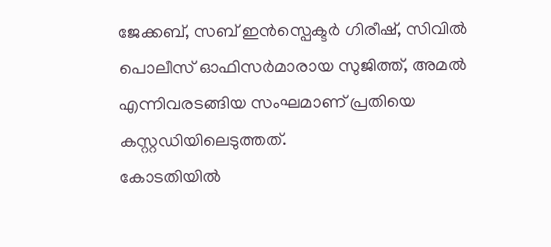ജേക്കബ്, സബ് ഇൻസ്പെക്ടർ ഗിരീഷ്, സിവിൽ പൊലീസ് ഓഫിസർമാരായ സുജിത്ത്, അമൽ എന്നിവരടങ്ങിയ സംഘമാണ് പ്രതിയെ കസ്റ്റഡിയിലെടുത്തത്.
കോടതിയിൽ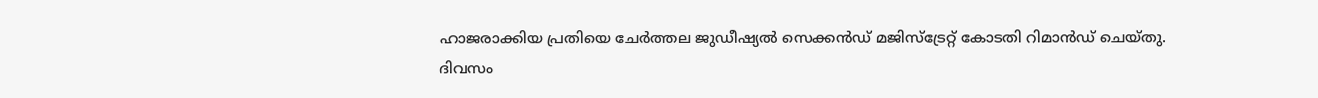ഹാജരാക്കിയ പ്രതിയെ ചേർത്തല ജുഡീഷ്യൽ സെക്കൻഡ് മജിസ്ട്രേറ്റ് കോടതി റിമാൻഡ് ചെയ്തു.
ദിവസം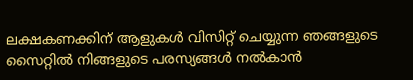ലക്ഷകണക്കിന് ആളുകൾ വിസിറ്റ് ചെയ്യുന്ന ഞങ്ങളുടെ സൈറ്റിൽ നിങ്ങളുടെ പരസ്യങ്ങൾ നൽകാൻ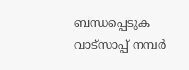ബന്ധപ്പെടുക വാട്സാപ്പ് നമ്പർ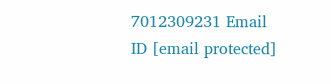7012309231 Email ID [email protected]